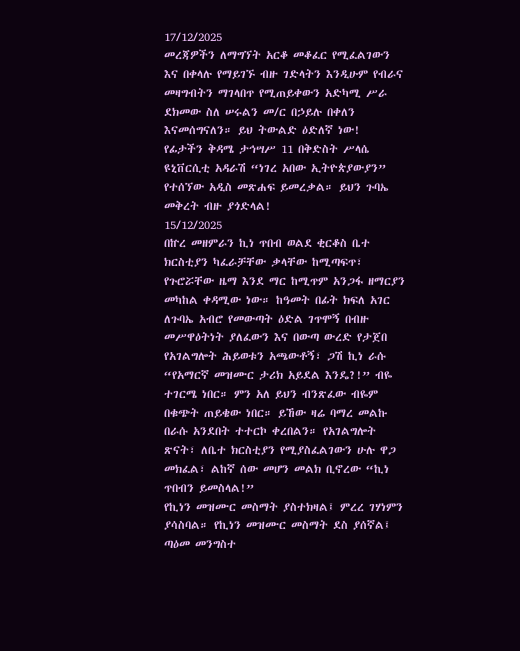17/12/2025
መረጃዎችን ለማግኘት አርቆ መቆፈር የሚፈልገውን እና በቀላሉ የማይገኙ ብዙ ገድላትን እንዲሁም የብራና መዛግብትን ማገላበጥ የሚጠይቀውን አድካሚ ሥራ ደክመው ስለ ሠሩልን መ/ር በኃይሉ በቀለን እናመሰግናለን። ይህ ትውልድ ዕድለኛ ነው!
የፊታችን ቅዳሜ ታኅሣሥ 11 በቅድስት ሥላሴ ዩኒቨርሲቲ አዳራሽ “ነገረ አበው ኢትዮጵያውያን” የተሰኘው አዲስ መጽሐፍ ይመረቃል። ይህን ጉባኤ መቅረት ብዙ ያጎድላል!
15/12/2025
በኵረ መዘምራን ኪነ ጥበብ ወልደ ቂርቆስ ቤተ ክርስቲያን ካፈራቻቸው ቃላቸው ከሚጣፍጥ፣ የጉሮሯቸው ዜማ እንደ ማር ከሚጥም አንጋፋ ዘማርያን መካከል ቀዳሚው ነው። ከዓመት በፊት ክፍለ አገር ለጉባኤ አብሮ የመውጣት ዕድል ገጥሞኝ በብዙ መሥዋዕትነት ያለፈውን እና በውጣ ውረድ የታጀበ የአገልግሎት ሕይወቱን አጫውቶኝ፣ ጋሽ ኪነ ራሱ “የአማርኛ መዝሙር ታሪክ አይደል እንዴ?!” ብዬ ተገርሜ ነበር። ምን አለ ይህን ብንጽፈው ብዬም በቁጭት ጠይቄው ነበር። ይኸው ዛሬ ባማረ መልኩ በራሱ አንደበት ተተርኮ ቀረበልን። የአገልግሎት ጽናት፣ ለቤተ ክርስቲያን የሚያስፈልገውን ሁሉ ዋጋ መክፈል፣ ልከኛ ሰው መሆን መልክ ቢኖረው “ኪነ ጥበብን ይመስላል!”
የኪነን መዝሙር መስማት ያስተክዛል፤ ምረረ ገሃነምን ያሳስባል። የኪነን መዝሙር መስማት ደስ ያሰኛል፤ ጣዕመ መንግስተ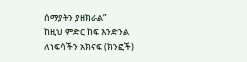ሰማያትን ያዘክራል”
ከዚህ ምድር ከፍ እንድንል ለነፍሳችን አክናፍ (ክንፎች)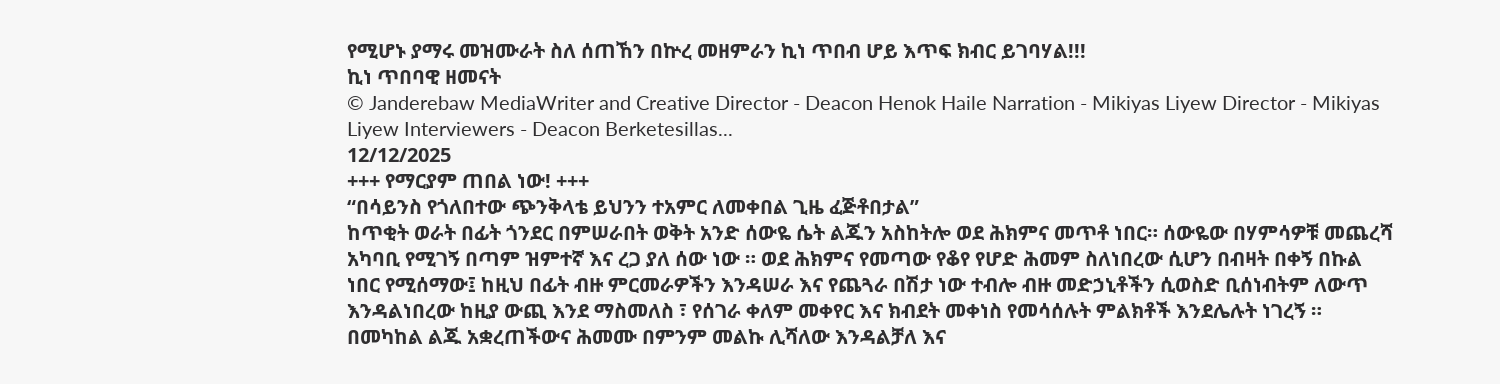የሚሆኑ ያማሩ መዝሙራት ስለ ሰጠኸን በኵረ መዘምራን ኪነ ጥበብ ሆይ እጥፍ ክብር ይገባሃል!!!
ኪነ ጥበባዊ ዘመናት
© Janderebaw MediaWriter and Creative Director - Deacon Henok Haile Narration - Mikiyas Liyew Director - Mikiyas Liyew Interviewers - Deacon Berketesillas...
12/12/2025
+++ የማርያም ጠበል ነው! +++
“በሳይንስ የጎለበተው ጭንቅላቴ ይህንን ተአምር ለመቀበል ጊዜ ፈጅቶበታል”
ከጥቂት ወራት በፊት ጎንደር በምሠራበት ወቅት አንድ ሰውዬ ሴት ልጁን አስከትሎ ወደ ሕክምና መጥቶ ነበር። ሰውዬው በሃምሳዎቹ መጨረሻ አካባቢ የሚገኝ በጣም ዝምተኛ እና ረጋ ያለ ሰው ነው ። ወደ ሕክምና የመጣው የቆየ የሆድ ሕመም ስለነበረው ሲሆን በብዛት በቀኝ በኩል ነበር የሚሰማው፤ ከዚህ በፊት ብዙ ምርመራዎችን እንዳሠራ እና የጨጓራ በሽታ ነው ተብሎ ብዙ መድኃኒቶችን ሲወስድ ቢሰነብትም ለውጥ እንዳልነበረው ከዚያ ውጪ እንደ ማስመለስ ፣ የሰገራ ቀለም መቀየር እና ክብደት መቀነስ የመሳሰሉት ምልክቶች እንደሌሉት ነገረኝ ።
በመካከል ልጁ አቋረጠችውና ሕመሙ በምንም መልኩ ሊሻለው እንዳልቻለ እና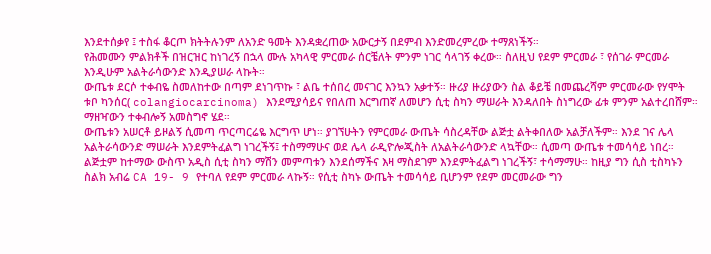እንደተሰቃየ ፤ ተስፋ ቆርጦ ክትትሉንም ለአንድ ዓመት እንዳቋረጠው አውርታኝ በደምብ እንድመረምረው ተማጸነችኝ።
የሕመሙን ምልክቶች በዝርዝር ከነገረኝ በኋላ ሙሉ አካላዊ ምርመራ ሰርቼለት ምንም ነገር ሳላገኝ ቀረው። ስለዚህ የደም ምርመራ ፣ የሰገራ ምርመራ እንዲሁም አልትራሳውንድ እንዲያሠራ ላኩት።
ውጤቱ ደርሶ ተቀብዬ ስመለከተው በጣም ደነገጥኩ ፣ ልቤ ተሰበረ መናገር እንኳን አቃተኝ። ዙሪያ ዙሪያውን ስል ቆይቼ በመጨረሻም ምርመራው የሃሞት ቱቦ ካንሰር( colangiocarcinoma) እንደሚያሳይና የበለጠ እርግጠኛ ለመሆን ሲቲ ስካን ማሠራት እንዳለበት ስነግረው ፊቱ ምንም አልተረበሸም። ማዘዣውን ተቀብሎኝ አመስግኖ ሄደ።
ውጤቱን አሠርቶ ይዞልኝ ሲመጣ ጥርጣርሬዬ እርግጥ ሆነ። ያገኘሁትን የምርመራ ውጤት ሳስረዳቸው ልጅቷ ልትቀበለው አልቻለችም። እንደ ገና ሌላ አልትራሳውንድ ማሠራት እንደምትፈልግ ነገረችኝ፤ ተስማማሁና ወደ ሌላ ራዲዮሎጂስት ለአልትራሳውንድ ላኳቸው። ሲመጣ ውጤቱ ተመሳሳይ ነበረ። ልጅቷም ከተማው ውስጥ አዲስ ሲቲ ስካን ማሽን መምጣቱን እንደሰማችና እዛ ማስደገም እንደምትፈልግ ነገረችኝ፣ ተሳማማሁ። ከዚያ ግን ሲስ ቲስካኑን ስልክ አብሬ CA 19- 9 የተባለ የደም ምርመራ ላኩኝ። የሲቲ ስካኑ ውጤት ተመሳሳይ ቢሆንም የደም መርመራው ግን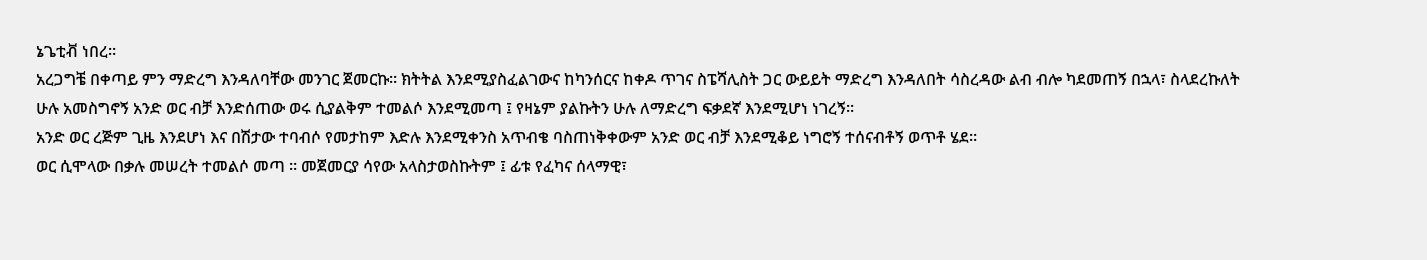ኔጌቲቭ ነበረ።
አረጋግቼ በቀጣይ ምን ማድረግ እንዳለባቸው መንገር ጀመርኩ። ክትትል እንደሚያስፈልገውና ከካንሰርና ከቀዶ ጥገና ስፔሻሊስት ጋር ውይይት ማድረግ እንዳለበት ሳስረዳው ልብ ብሎ ካደመጠኝ በኋላ፣ ስላደረኩለት ሁሉ አመስግኖኝ አንድ ወር ብቻ እንድሰጠው ወሩ ሲያልቅም ተመልሶ እንደሚመጣ ፤ የዛኔም ያልኩትን ሁሉ ለማድረግ ፍቃደኛ እንደሚሆነ ነገረኝ።
አንድ ወር ረጅም ጊዜ እንደሆነ እና በሽታው ተባብሶ የመታከም እድሉ እንደሚቀንስ አጥብቄ ባስጠነቅቀውም አንድ ወር ብቻ እንደሚቆይ ነግሮኝ ተሰናብቶኝ ወጥቶ ሄደ።
ወር ሲሞላው በቃሉ መሠረት ተመልሶ መጣ ። መጀመርያ ሳየው አላስታወስኩትም ፤ ፊቱ የፈካና ሰላማዊ፣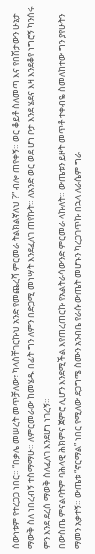ሰውነቱም የተረጋጋ ነበር። “በቃሌ መሠረት መጥቻለው፣ ካላስቸገርኩህ አንድ የመጨረሻ ምርመራ ትልክልኛለህ ?” ብሎ ጠየቀኝ። ወር ቆይቶ ስለመጣ እና የበሽታውን ሁኔታ ማውቅ ስለ ነበረብኝ ተስማማሁ። ለምርመራው ከመሄዱ በፊት ግን ለምን በድጋሚ መነሣት እንደፈለገ ጠየኩት። ለአንድ ወር ወደ ሆነ ቦታ እንደ ሄደና እዛ እንደቆየ ነግሮኝ ካንሰሩ ምን እንደ ደረሰ ማወቅ ስለፈለገ እንደሆነ ነገረኝ።
በውስጤ ምናልባትም ባሕላዊ ሕክምና ጀምሮ ሊሆን እንደሚችል እየጠረጠርኩ የአልትራሳውንድ ምርመራ ላኩለት። ውጤቱን ይዞት መጥቶ ተቀብዬ ስመለከተው ግን ያየሁትን ማመን አቃተኝ። ውጤቱ “ኖርማል” ነበር የሚለው ደጋግሜ ስሙን አንብቤ የራሱ ውጤት መሆኑን ካረጋገጥኩ በኋላ ለራሴም ግራ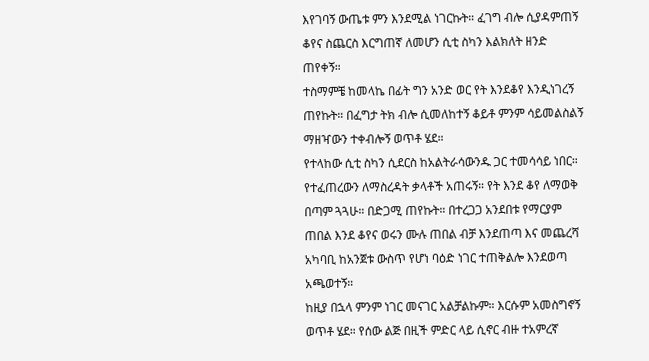እየገባኝ ውጤቱ ምን እንደሚል ነገርኩት። ፈገግ ብሎ ሲያዳምጠኝ ቆየና ስጨርስ እርግጠኛ ለመሆን ሲቲ ስካን እልክለት ዘንድ ጠየቀኝ።
ተስማምቼ ከመላኬ በፊት ግን አንድ ወር የት እንደቆየ እንዲነገረኝ ጠየኩት። በፈግታ ትክ ብሎ ሲመለከተኝ ቆይቶ ምንም ሳይመልስልኝ ማዘዣውን ተቀብሎኝ ወጥቶ ሄደ።
የተላከው ሲቲ ስካን ሲደርስ ከአልትራሳውንዱ ጋር ተመሳሳይ ነበር። የተፈጠረውን ለማስረዳት ቃላቶች አጠሩኝ። የት እንደ ቆየ ለማወቅ በጣም ጓጓሁ። በድጋሚ ጠየኩት። በተረጋጋ አንደበቱ የማርያም ጠበል እንደ ቆየና ወሩን ሙሉ ጠበል ብቻ እንደጠጣ እና መጨረሻ አካባቢ ከአንጀቱ ውስጥ የሆነ ባዕድ ነገር ተጠቅልሎ እንደወጣ አጫወተኝ።
ከዚያ በኋላ ምንም ነገር መናገር አልቻልኩም። እርሱም አመስግኖኝ ወጥቶ ሄደ። የሰው ልጅ በዚች ምድር ላይ ሲኖር ብዙ ተአምረኛ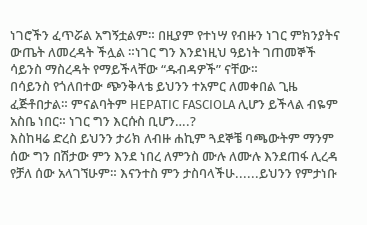ነገሮችን ፈጥሯል አግኝቷልም። በዚያም የተነሣ የብዙን ነገር ምክንያትና ውጤት ለመረዳት ችሏል ።ነገር ግን እንደነዚህ ዓይነት ገጠመኞች ሳይንስ ማስረዳት የማይችላቸው “ዱብዳዎች” ናቸው።
በሳይንስ የጎለበተው ጭንቅላቴ ይህንን ተአምር ለመቀበል ጊዜ ፈጅቶበታል። ምናልባትም HEPATIC FASCIOLA ሊሆን ይችላል ብዬም አስቤ ነበር። ነገር ግን እርሱስ ቢሆን….?
እስከዛሬ ድረስ ይህንን ታሪክ ለብዙ ሐኪም ጓደኞቼ ባጫውትም ማንም ሰው ግን በሽታው ምን እንደ ነበረ ለምንስ ሙሉ ለሙሉ እንደጠፋ ሊረዳ የቻለ ሰው አላገኘሁም። እናንተስ ምን ታስባላችሁ......ይህንን የምታነቡ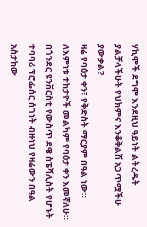ሃኪሞች ደግሞ እንደዚህ ዓይነት ልትረዱት ያልቻላችሁት የህክምና እንቆቅልሽ አጋጥሟችሁ ያውቃል?
ዛሬ የባዕታ ቀን፣ የቅድስት ማርያም በዓል ነው። ለእምነቱ ተከታዮች መልካም የባዕታ ቀን እመኛለሁ።
በጎንደር ዩንቨርስቲ የውስጥ ደዌ ስፔሻሊስት የሆኑት ተባባሪ ፕሮፌሰር ሰገነት ብዙነህ የዛሬውን በዓል አስታከው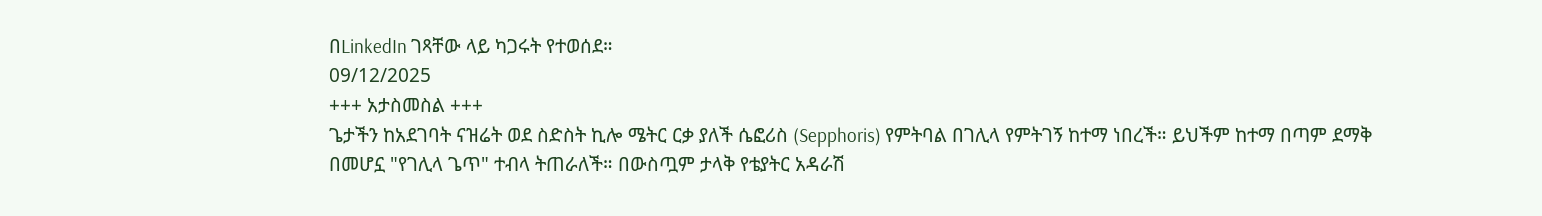በLinkedIn ገጻቸው ላይ ካጋሩት የተወሰደ።
09/12/2025
+++ አታስመስል +++
ጌታችን ከአደገባት ናዝሬት ወደ ስድስት ኪሎ ሜትር ርቃ ያለች ሴፎሪስ (Sepphoris) የምትባል በገሊላ የምትገኝ ከተማ ነበረች። ይህችም ከተማ በጣም ደማቅ በመሆኗ "የገሊላ ጌጥ" ተብላ ትጠራለች። በውስጧም ታላቅ የቴያትር አዳራሽ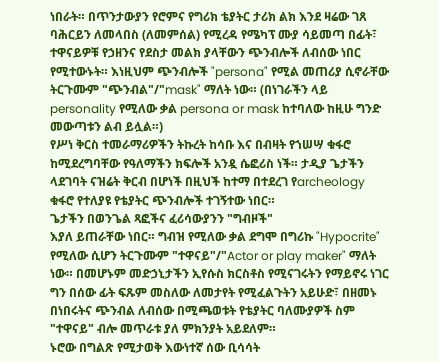ነበራት። በጥንታውያን የሮምና የግሪክ ቴያትር ታሪክ ልክ እንደ ዛሬው ገጸ ባሕርይን ለመላበስ (ለመምሰል) የሚረዳ የሜካፕ ሙያ ሳይመጣ በፊት፣ ተዋናይዎቹ የኃዘንና የደስታ መልክ ያላቸውን ጭንብሎች ለብሰው ነበር የሚተውኑት። እነዚህም ጭንብሎች "persona" የሚል መጠሪያ ሲኖራቸው ትርጉሙም "ጭንብል"/"mask" ማለት ነው። (በነገራችን ላይ personality የሚለው ቃል persona or mask ከተባለው ከዚሁ ግንድ መውጣቱን ልብ ይሏል።)
የሥነ ቅርስ ተመራማሪዎችን ትኩረት ከሳቡ እና በብዛት የኀሠሣ ቁፋሮ ከሚደረግባቸው የዓለማችን ክፍሎች አንዷ ሴፎሪስ ነች። ታዲያ ጌታችን ላደገባት ናዝሬት ቅርብ በሆነች በዚህች ከተማ በተደረገ የarcheology ቁፋሮ የተለያዩ የቴያትር ጭንብሎች ተገኝተው ነበር።
ጌታችን በወንጌል ጻፎችና ፈሪሳውያንን "ግብዞች"
እያለ ይጠራቸው ነበር። ግብዝ የሚለው ቃል ደግሞ በግሪኩ "Hypocrite" የሚለው ሲሆን ትርጉሙም "ተዋናይ"/"Actor or play maker" ማለት ነው። በመሆኑም መድኃኒታችን ኢየሱስ ክርስቶስ የሚናገሩትን የማይኖሩ ነገር ግን በሰው ፊት ፍጹም መስለው ለመታየት የሚፈልጉትን አይሁድ፣ በዘመኑ በነበሩትና ጭንብል ለብሰው በሚጫወቱት የቴያትር ባለሙያዎች ስም "ተዋናይ" ብሎ መጥራቱ ያለ ምክንያት አይደለም።
ኑሮው በግልጽ የሚታወቅ እውነተኛ ሰው ቢሳሳት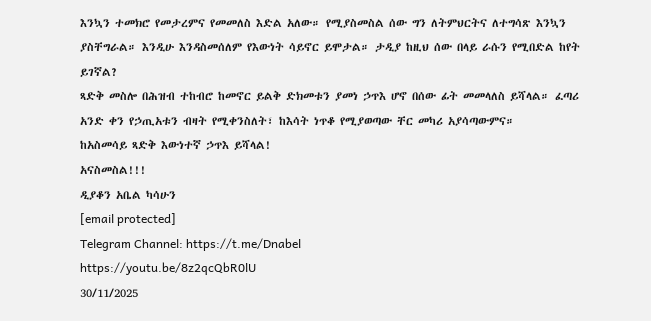እንኳን ተመክሮ የመታረምና የመመለስ እድል አለው። የሚያስመስል ሰው ግን ለትምህርትና ለተግሳጽ እንኳን ያስቸግራል። እንዲሁ እንዳስመሰለም የእውነት ሳይኖር ይሞታል። ታዲያ ከዚህ ሰው በላይ ራሱን የሚበድል ከየት ይገኛል?
ጻድቅ መስሎ በሕዝብ ተከብሮ ከመኖር ይልቅ ድክመቱን ያመነ ኃጥእ ሆኖ በሰው ፊት መመላለስ ይሻላል። ፈጣሪ አንድ ቀን የኃጢአቱን ብዛት የሚቀንስለት፣ ከእሳት ነጥቆ የሚያወጣው ቸር መካሪ አያሳጣውምና።
ከአስመሳይ ጻድቅ እውነተኛ ኃጥእ ይሻላል!
አናስመስል!!!
ዲያቆን አቤል ካሳሁን
[email protected]
Telegram Channel: https://t.me/Dnabel
https://youtu.be/8z2qcQbR0lU
30/11/2025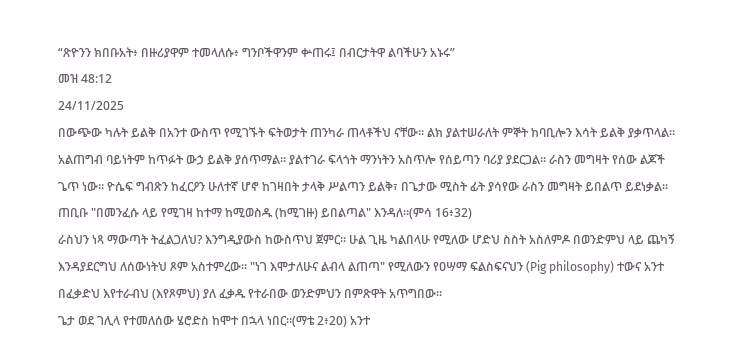“ጽዮንን ክበቡአት፥ በዙሪያዋም ተመላለሱ፥ ግንቦችዋንም ቍጠሩ፤ በብርታትዋ ልባችሁን አኑሩ”
መዝ 48:12
24/11/2025
በውጭው ካሉት ይልቅ በአንተ ውስጥ የሚገኙት ፍትወታት ጠንካራ ጠላቶችህ ናቸው። ልክ ያልተሠራለት ምኞት ከባቢሎን እሳት ይልቅ ያቃጥላል። አልጠግብ ባይነትም ከጥፉት ውኃ ይልቅ ያሰጥማል። ያልተገራ ፍላጎት ማንነትን አስጥሎ የሰይጣን ባሪያ ያደርጋል። ራስን መግዛት የሰው ልጆች ጌጥ ነው። ዮሴፍ ግብጽን ከፈርዖን ሁለተኛ ሆኖ ከገዛበት ታላቅ ሥልጣን ይልቅ፣ በጌታው ሚስት ፊት ያሳየው ራስን መግዛት ይበልጥ ይደነቃል። ጠቢቡ "በመንፈሱ ላይ የሚገዛ ከተማ ከሚወስዱ (ከሚገዙ) ይበልጣል" እንዳለ።(ምሳ 16፥32)
ራስህን ነጻ ማውጣት ትፈልጋለህ? እንግዲያውስ ከውስጥህ ጀምር። ሁል ጊዜ ካልበላሁ የሚለው ሆድህ ስስት አስለምዶ በወንድምህ ላይ ጨካኝ እንዳያደርግህ ለሰውነትህ ጾም አስተምረው። "ነገ እሞታለሁና ልብላ ልጠጣ" የሚለውን የዐሣማ ፍልስፍናህን (Pig philosophy) ተውና አንተ በፈቃድህ እየተራብህ (እየጾምህ) ያለ ፈቃዱ የተራበው ወንድምህን በምጽዋት አጥግበው።
ጌታ ወደ ገሊላ የተመለሰው ሄሮድስ ከሞተ በኋላ ነበር።(ማቴ 2፥20) አንተ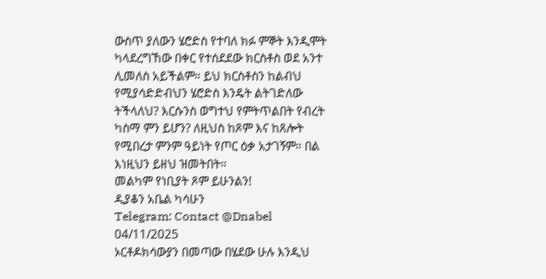ውስጥ ያለውን ሄሮድስ የተባለ ክፉ ምኞት እንዲሞት ካላደረግኸው በቀር የተሰደደው ክርስቶስ ወደ አንተ ሊመለስ አይችልም። ይህ ክርስቶስን ከልብህ የሚያሳድድብህን ሄሮድስ እንዴት ልትገድለው ትችላለህ? እርሱንስ ወግተህ የምትጥልበት የብረት ካስማ ምን ይሆን? ለዚህስ ከጾም እና ከጸሎት የሚበረታ ምንም ዓይነት የጦር ዕቃ አታገኝም። በል እነዚህን ይዘህ ዝመትበት።
መልካም የነቢያት ጾም ይሁንልን!
ዲያቆን አቤል ካሳሁን
Telegram: Contact @Dnabel
04/11/2025
ኦርቶዶክሳውያን በመጣው በሄደው ሁሉ እንዲህ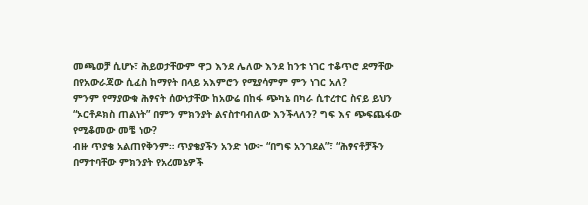መጫወቻ ሲሆኑ፣ ሕይወታቸውም ዋጋ እንደ ሌለው እንደ ከንቱ ነገር ተቆጥሮ ደማቸው በየአውራጃው ሲፈስ ከማየት በላይ አእምሮን የሚያሳምም ምን ነገር አለ?
ምንም የማያውቁ ሕፃናት ሰውነታቸው ከአውሬ በከፋ ጭካኔ በካራ ሲተረተር ስናይ ይህን “ኦርቶዶክስ ጠልነት” በምን ምክንያት ልናስተባብለው እንችላለን? ግፍ እና ጭፍጨፋው የሚቆመው መቼ ነው?
ብዙ ጥያቄ አልጠየቅንም። ጥያቄያችን አንድ ነው፦ “በግፍ አንገደል”፣ “ሕፃናቶቻችን በማተባቸው ምክንያት የአረመኔዎች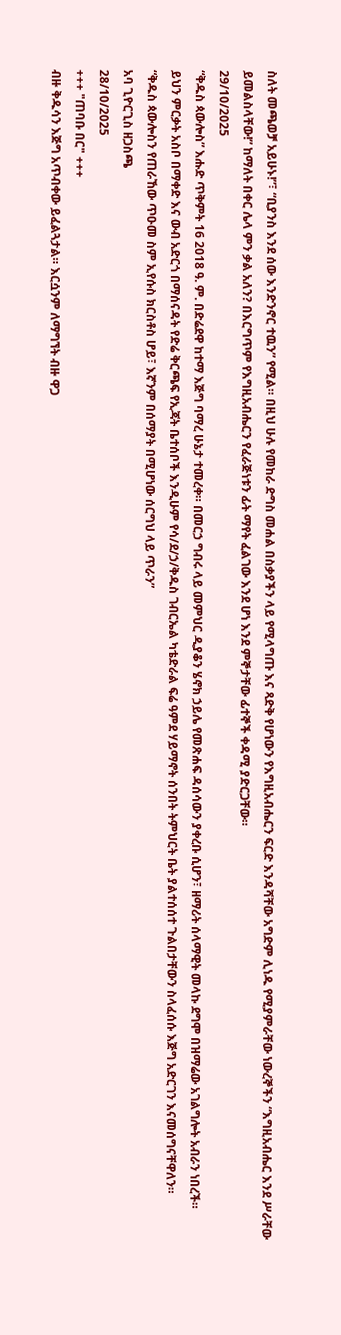ስለት መጫወቻ አይሁኑ!”፣ “ቢያንስ እንደ ሰው እንድንኖር ተዉን” የሚል። በዚህ ሁሉ የመከራ ድግስ መሐል በስቃያችን ላይ የሚላግጡ እና ጻድቅ የሆነውን የእግዚአብሔርን ፍርድ እንዳሻቸው አግድም ሊነዱ የሚያምራቸው ነውረኞችን “እግዚአብሔር እንደ ሥራቸው ይመልስላቸው!” ከማለት በቀር ሌላ ምን ቃል አለን? በእርግጥም የእግዚአብሔርን የፈራጅነቱን ፊት ማየት ፈልገው እንደ ሆነ እንደ ምኞታቸው ፊተኞች ቀዳሚ ያድርጋቸው።
29/10/2025
“ቅዱስ ጳውሎስ” እሑድ ጥቅምት 16 2018 ዓ. ም. በድሬደዋ ከተማ እጅግ ባማረ ሁኔታ ተመረቀ። በመርኃ ግብሩ ላይ መምህር ዲያቆን ሄኖክ ኃይሌ የመጽሐፍ ዳሰሳውን ያቀረቡ ሲሆን፣ ዘማሪት ሰላማዊት መላኩ ደግሞ በዝማሬው አገልግሎት አብራን ነበረች።
ይህን ምርቃት አስቦ በማቀድ እና ውብ አድርጎ በማሰናዳት የድሬ ቅርጫፍ የኢጃት ቤተሰቦች እንዲሁም የሳ/ደ/ኃ/ቅዱስ ገብርኤል ካቴድራል ፍሬ ዓምደ ሃይማኖት ሰንበት ትምህርት ቤት ያልተሰሰተ ጉልበታቸውን ስላፈሰሱ እጅግ አድርገን እናመሰግናቸዋለን።
“ቅዱስ ጳውሎስን የጠራኸው ጥዑመ ስም ኢየሱስ ክርስቶስ ሆይ፣ እኛንም በሰማያት በሚሆነው ሰርግህ ላይ ጥራን”
አባ ጊዮርጊስ ዘጋስጫ
28/10/2025
+++ "ጠባቡ በር" +++
ብዙ ቅዱሳን እጅግ አጥብቀው ይፈልጓታል። እርሷንም ለማግኘት ብዙ ዋጋ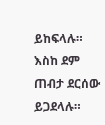ይከፍላሉ። እስከ ደም ጠብታ ደርሰው ይጋደላሉ።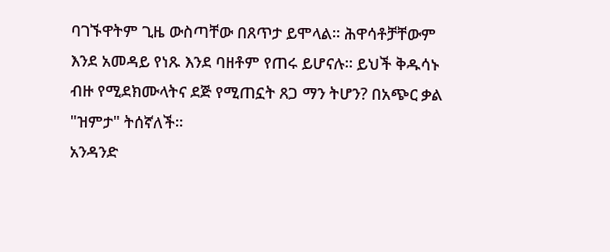ባገኙዋትም ጊዜ ውስጣቸው በጸጥታ ይሞላል። ሕዋሳቶቻቸውም እንደ አመዳይ የነጹ እንደ ባዘቶም የጠሩ ይሆናሉ። ይህች ቅዱሳኑ ብዙ የሚደክሙላትና ደጅ የሚጠኗት ጸጋ ማን ትሆን? በአጭር ቃል "ዝምታ" ትሰኛለች።
አንዳንድ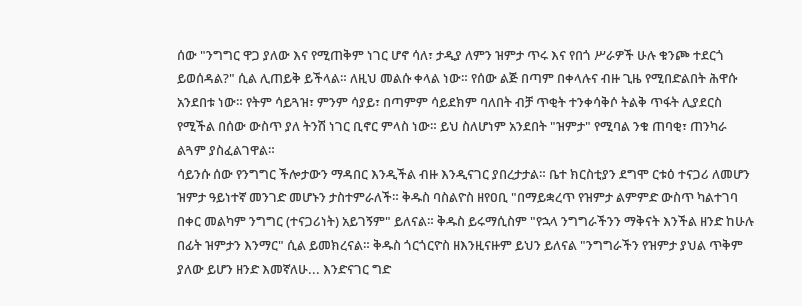ሰው "ንግግር ዋጋ ያለው እና የሚጠቅም ነገር ሆኖ ሳለ፣ ታዲያ ለምን ዝምታ ጥሩ እና የበጎ ሥራዎች ሁሉ ቁንጮ ተደርጎ ይወሰዳል?" ሲል ሊጠይቅ ይችላል። ለዚህ መልሱ ቀላል ነው። የሰው ልጅ በጣም በቀላሉና ብዙ ጊዜ የሚበድልበት ሕዋሱ አንደበቱ ነው። የትም ሳይጓዝ፣ ምንም ሳያይ፣ በጣምም ሳይደክም ባለበት ብቻ ጥቂት ተንቀሳቅሶ ትልቅ ጥፋት ሊያደርስ የሚችል በሰው ውስጥ ያለ ትንሽ ነገር ቢኖር ምላስ ነው። ይህ ስለሆነም አንደበት "ዝምታ" የሚባል ንቁ ጠባቂ፣ ጠንካራ ልጓም ያስፈልገዋል።
ሳይንሱ ሰው የንግግር ችሎታውን ማዳበር እንዲችል ብዙ እንዲናገር ያበረታታል። ቤተ ክርስቲያን ደግሞ ርቱዕ ተናጋሪ ለመሆን ዝምታ ዓይነተኛ መንገድ መሆኑን ታስተምራለች። ቅዱስ ባስልዮስ ዘየዐቢ "በማይቋረጥ የዝምታ ልምምድ ውስጥ ካልተገባ በቀር መልካም ንግግር (ተናጋሪነት) አይገኝም" ይለናል። ቅዱስ ይሩማሲስም "የኋላ ንግግራችንን ማቅናት እንችል ዘንድ ከሁሉ በፊት ዝምታን እንማር" ሲል ይመክረናል። ቅዱስ ጎርጎርዮስ ዘእንዚናዙም ይህን ይለናል "ንግግራችን የዝምታ ያህል ጥቅም ያለው ይሆን ዘንድ እመኛለሁ... እንድናገር ግድ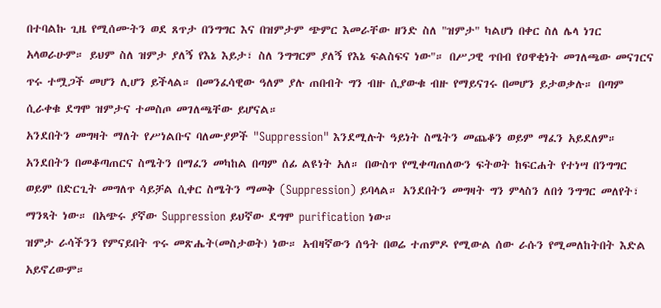በተባልኩ ጊዜ የሚሰሙትን ወደ ጸጥታ በንግግር እና በዝምታም ጭምር እመራቸው ዘንድ ስለ "ዝምታ" ካልሆነ በቀር ስለ ሌላ ነገር አላወራሁም። ይህም ስለ ዝምታ ያለኝ የእኔ እይታ፣ ስለ ንግግርም ያለኝ የእኔ ፍልስፍና ነው"። በሥጋዊ ጥበብ የዐዋቂነት መገለጫው መናገርና ጥሩ ተሟጋች መሆን ሊሆን ይችላል። በመንፈሳዊው ዓለም ያሉ ጠበብት ግን ብዙ ሲያውቁ ብዙ የማይናገሩ በመሆን ይታወቃሉ። በጣም ሲራቀቁ ደግሞ ዝምታና ተመስጦ መገለጫቸው ይሆናል።
አንደበትን መግዛት ማለት የሥነልቡና ባለሙያዎች "Suppression" እንደሚሉት ዓይነት ስሜትን መጨቆን ወይም ማፈን አይደለም። አንደበትን በመቆጣጠርና ስሜትን በማፈን መካከል በጣም ሰፊ ልዩነት አለ። በውስጥ የሚቀጣጠለውን ፍትወት ከፍርሐት የተነሣ በንግግር ወይም በድርጊት መግለጥ ሳይቻል ሲቀር ስሜትን ማመቅ (Suppression) ይባላል። አንደበትን መግዛት ግን ምላስን ለበጎ ንግግር መለየት፣ ማንጻት ነው። በአጭሩ ያኛው Suppression ይህኛው ደግሞ purification ነው።
ዝምታ ራሳችንን የምናይበት ጥሩ መጽሔት(መስታወት) ነው። አብዛኛውን ሰዓት በወሬ ተጠምዶ የሚውል ሰው ራሱን የሚመለከትበት እድል አይኖረውም።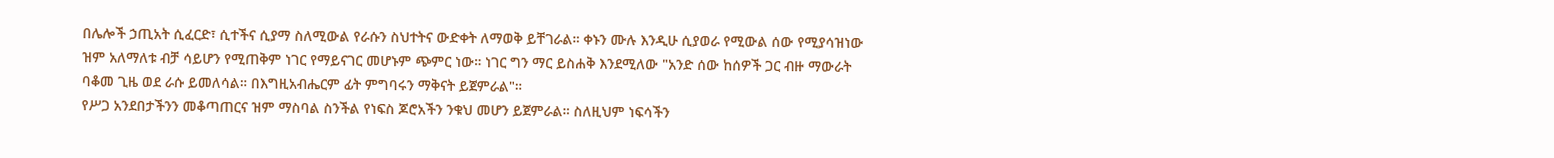በሌሎች ኃጢአት ሲፈርድ፣ ሲተችና ሲያማ ስለሚውል የራሱን ስህተትና ውድቀት ለማወቅ ይቸገራል። ቀኑን ሙሉ እንዲሁ ሲያወራ የሚውል ሰው የሚያሳዝነው ዝም አለማለቱ ብቻ ሳይሆን የሚጠቅም ነገር የማይናገር መሆኑም ጭምር ነው። ነገር ግን ማር ይስሐቅ እንደሚለው "አንድ ሰው ከሰዎች ጋር ብዙ ማውራት ባቆመ ጊዜ ወደ ራሱ ይመለሳል። በእግዚአብሔርም ፊት ምግባሩን ማቅናት ይጀምራል"።
የሥጋ አንደበታችንን መቆጣጠርና ዝም ማስባል ስንችል የነፍስ ጆሮአችን ንቁህ መሆን ይጀምራል። ስለዚህም ነፍሳችን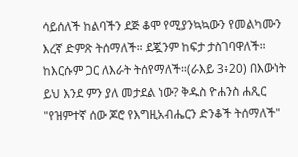ሳይሰለች ከልባችን ደጅ ቆሞ የሚያንኳኳውን የመልካሙን እረኛ ድምጽ ትሰማለች። ደጇንም ከፍታ ታስገባዋለች። ከእርሱም ጋር ለእራት ትሰየማለች።(ራእይ 3፥20) በእውነት ይህ እንደ ምን ያለ መታደል ነው? ቅዱስ ዮሐንስ ሐጺር "የዝምተኛ ሰው ጆሮ የእግዚአብሔርን ድንቆች ትሰማለች"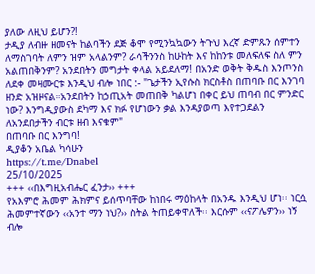ያለው ለዚህ ይሆን?!
ታዲያ ለብዙ ዘመናት ከልባችን ደጅ ቆሞ የሚንኳኳውን ትጉህ እረኛ ድምጹን ሰምተን ለማስገባት ለምን ዝም አላልንም? ራሳችንንስ ከሁከት እና ከከንቱ መለፍለፍ ስለ ምን አልጠበቅንም? አንደበትን መግታት ቀላል አይደለማ! በአንድ ወቅት ቅዱስ እንጦንስ ለደቀ መዛሙርቱ እንዲህ ብሎ ነበር :- "ጌታችን ኢየሱስ ክርስቶስ በጠባቡ በር እንገባ ዘንድ አዝዞናል።አንደበትን ከኃጢአት መጠበቅ ካልሆነ በቀር ይህ ጠባብ በር ምንድር ነው? እንግዲያውስ ደካማ እና ክፉ የሆነውን ቃል እንዳያወጣ እየተጋደልን ለአንደበታችን ብርቱ ዘብ እናቁም"
በጠባቡ በር እንግባ!
ዲያቆን አቤል ካሳሁን
https://t.me/Dnabel
25/10/2025
+++ ‹‹በእግዚአብሔር ፈንታ›› +++
የአእምሮ ሕመም ሕክምና ይሰጥባቸው ከነበሩ ማዕከላት በአንዱ እንዲህ ሆነ፡፡ ነርሷ ሕመምተኛውን ‹‹አንተ ማን ነህ?›› ስትል ትጠይቀዋለች፡፡ እርሱም ‹‹ናፖሌዎን›› ነኝ ብሎ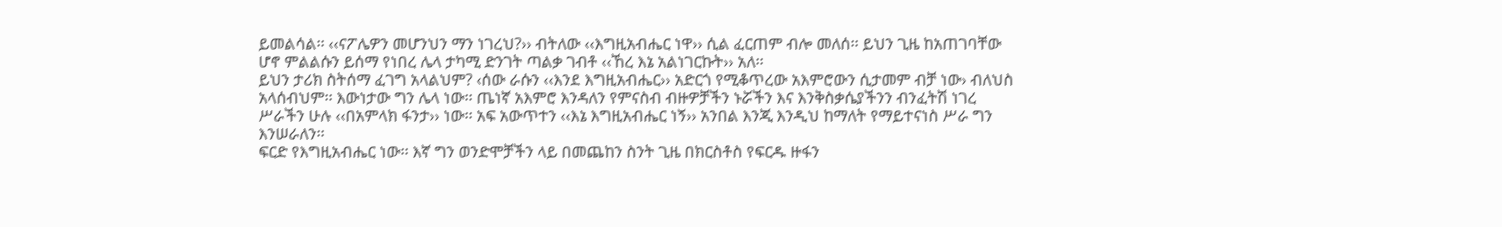ይመልሳል፡፡ ‹‹ናፖሌዎን መሆንህን ማን ነገረህ?›› ብትለው ‹‹እግዚአብሔር ነዋ›› ሲል ፈርጠም ብሎ መለሰ፡፡ ይህን ጊዜ ከአጠገባቸው ሆኖ ምልልሱን ይሰማ የነበረ ሌላ ታካሚ ድንገት ጣልቃ ገብቶ ‹‹ኸረ እኔ አልነገርኩት›› አለ፡፡
ይህን ታሪክ ስትሰማ ፈገግ አላልህም? ‹ሰው ራሱን ‹‹እንደ እግዚአብሔር›› አድርጎ የሚቆጥረው አእምሮውን ሲታመም ብቻ ነው› ብለህስ አላሰብህም፡፡ እውነታው ግን ሌላ ነው፡፡ ጤነኛ አእምሮ እንዳለን የምናስብ ብዙዎቻችን ኑሯችን እና እንቅስቃሴያችንን ብንፈትሽ ነገረ ሥራችን ሁሉ ‹‹በአምላክ ፋንታ›› ነው፡፡ አፍ አውጥተን ‹‹እኔ እግዚአብሔር ነኝ›› አንበል እንጂ እንዲህ ከማለት የማይተናነስ ሥራ ግን እንሠራለን፡፡
ፍርድ የእግዚአብሔር ነው፡፡ እኛ ግን ወንድሞቻችን ላይ በመጨከን ስንት ጊዜ በክርስቶስ የፍርዱ ዙፋን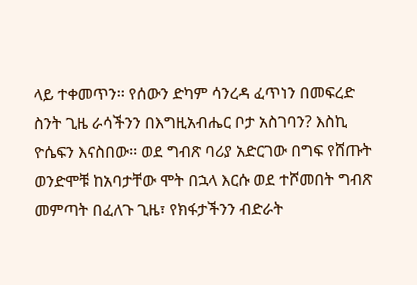ላይ ተቀመጥን፡፡ የሰውን ድካም ሳንረዳ ፈጥነን በመፍረድ ስንት ጊዜ ራሳችንን በእግዚአብሔር ቦታ አስገባን? እስኪ ዮሴፍን እናስበው፡፡ ወደ ግብጽ ባሪያ አድርገው በግፍ የሸጡት ወንድሞቹ ከአባታቸው ሞት በኋላ እርሱ ወደ ተሾመበት ግብጽ መምጣት በፈለጉ ጊዜ፣ የክፋታችንን ብድራት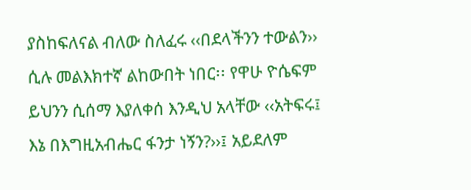ያስከፍለናል ብለው ስለፈሩ ‹‹በደላችንን ተውልን›› ሲሉ መልእክተኛ ልከውበት ነበር፡፡ የዋሁ ዮሴፍም ይህንን ሲሰማ እያለቀሰ እንዲህ አላቸው ‹‹አትፍሩ፤ እኔ በእግዚአብሔር ፋንታ ነኝን?››፤ አይደለም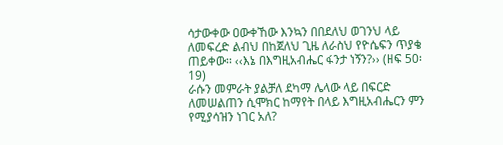ሳታውቀው ዐውቀኸው እንኳን በበደለህ ወገንህ ላይ ለመፍረድ ልብህ በከጀለህ ጊዜ ለራስህ የዮሴፍን ጥያቄ ጠይቀው፡፡ ‹‹እኔ በእግዚአብሔር ፋንታ ነኝን?›› (ዘፍ 50፡19)
ራሱን መምራት ያልቻለ ደካማ ሌላው ላይ በፍርድ ለመሠልጠን ሲሞክር ከማየት በላይ እግዚአብሔርን ምን የሚያሳዝን ነገር አለ?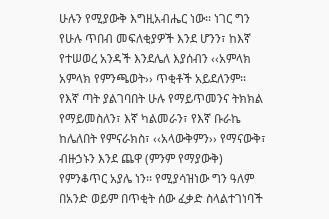ሁሉን የሚያውቅ እግዚአብሔር ነው፡፡ ነገር ግን የሁሉ ጥበብ መፍለቂያዎች እንደ ሆንን፣ ከእኛ የተሠወረ አንዳች እንደሌለ እያሰብን ‹‹አምላክ አምላክ የምንጫወት›› ጥቂቶች አይደለንም፡፡ የእኛ ጣት ያልገባበት ሁሉ የማይጥመንና ትክክል የማይመስለን፣ እኛ ካልመራን፣ የእኛ ቡራኬ ከሌለበት የምናራክስ፣ ‹‹አላውቅምን›› የማናውቅ፣ ብዙኃኑን እንደ ጨዋ (ምንም የማያውቅ) የምንቆጥር አያሌ ነን፡፡ የሚያሳዝነው ግን ዓለም በአንድ ወይም በጥቂት ሰው ፈቃድ ስላልተገነባች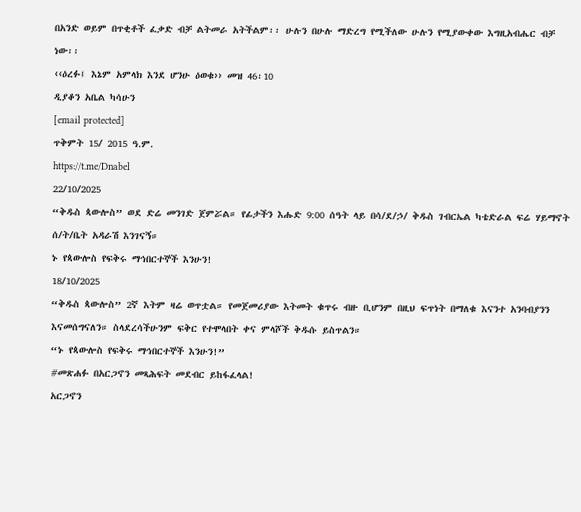በአንድ ወይም በጥቂቶች ፈቃድ ብቻ ልትመራ አትችልም፡፡ ሁሉን በሁሉ ማድረግ የሚችለው ሁሉን የሚያውቀው እግዚአብሔር ብቻ ነው፡፡
‹‹ዕረፉ፤ እኔም አምላክ እንደ ሆንሁ ዕወቁ›› መዝ 46፡10
ዲያቆን አቤል ካሳሁን
[email protected]
ጥቅምት 15/ 2015 ዓ.ም.
https://t.me/Dnabel
22/10/2025
“ቅዱስ ጳውሎስ” ወደ ድሬ መንገድ ጀምሯል። የፊታችን እሑድ 9:00 ሰዓት ላይ በሳ/ደ/ኃ/ ቅዱስ ገብርኤል ካቴድራል ፍሬ ሃይማኖት ሰ/ት/ቤት አዳራሽ እንገናኝ።
ኑ የጳውሎስ የፍቅሩ ማኅበርተኞች እንሁን!
18/10/2025
“ቅዱስ ጳውሎስ” 2ኛ እትም ዛሬ ወጥቷል። የመጀመሪያው እትመት ቁጥሩ ብዙ ቢሆንም በዚህ ፍጥነት በማለቁ እናንተ አንባብያንን እናመሰግናለን። ስላደረሳችሁንም ፍቅር የተሞላበት ቀና ምላሾች ቅዱሱ ይስጥልን።
“ኑ የጳውሎስ የፍቅሩ ማኅበርተኞች እንሁን!”
#መጽሐፉ በአርጋኖን መጻሕፍት መደብር ይከፋፈላል!
አርጋኖን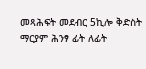መጻሕፍት መደብር 5ኪሎ ቅድስት ማርያም ሕንፃ ፊት ለፊት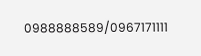0988888589/0967171111